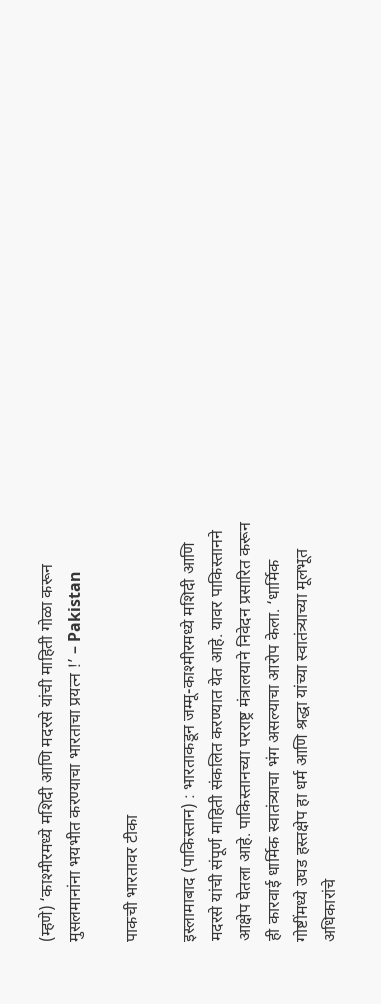(म्हणे) ‘काश्मीरमध्ये मशिदी आणि मदरसे यांची माहिती गोळा करून मुसलमानांना भयभीत करण्याचा भारताचा प्रयत्न !’ – Pakistan

पाकची भारतावर टीका

इस्लामाबाद (पाकिस्तान) : भारताकडून जम्मू-काश्मीरमध्ये मशिदी आणि मदरसे यांची संपूर्ण माहिती संकलित करण्यात येत आहे. यावर पाकिस्तानने आक्षेप घेतला आहे. पाकिस्तानच्या परराष्ट्र मंत्रालयाने निवेदन प्रसारित करून ही कारवाई धार्मिक स्वातंत्र्याचा भंग असल्याचा आरोप केला. ‘धार्मिक गोष्टींमध्ये उघड हस्तक्षेप हा धर्म आणि श्रद्धा यांच्या स्वातंत्र्याच्या मूलभूत अधिकारांचे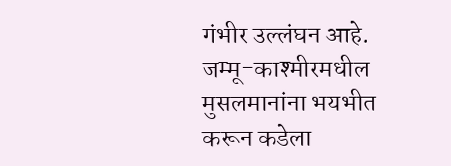गंभीर उल्लंघन आहे. जम्मू-काश्मीरमधील मुसलमानांना भयभीत करून कडेला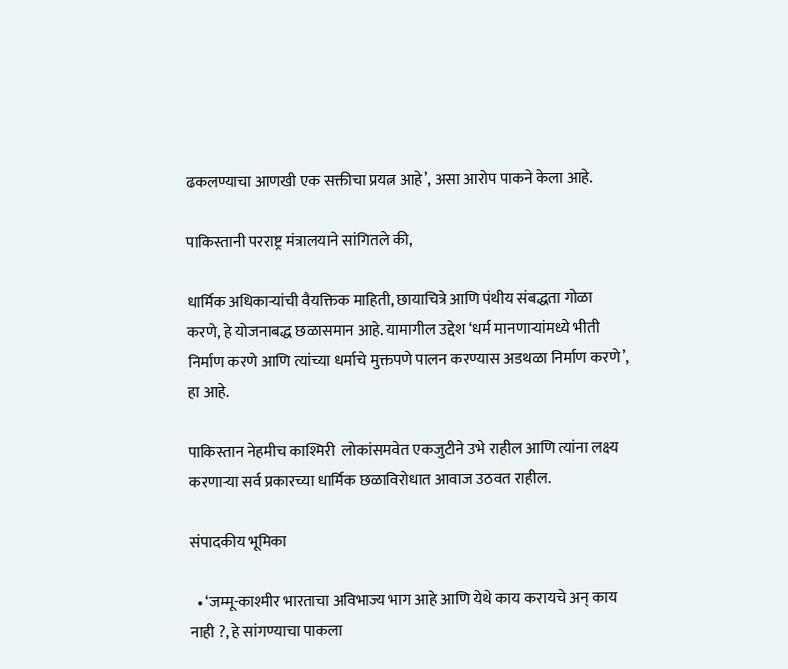ढकलण्याचा आणखी एक सक्तीचा प्रयत्न आहे’, असा आरोप पाकने केला आहे.

पाकिस्तानी परराष्ट्र मंत्रालयाने सांगितले की,

धार्मिक अधिकार्‍यांची वैयक्तिक माहिती, छायाचित्रे आणि पंथीय संबद्धता गोळा करणे, हे योजनाबद्ध छळासमान आहे. यामागील उद्देश ‘धर्म मानणार्‍यांमध्ये भीती निर्माण करणे आणि त्यांच्या धर्माचे मुक्तपणे पालन करण्यास अडथळा निर्माण करणे’, हा आहे.

पाकिस्तान नेहमीच काश्मिरी  लोकांसमवेत एकजुटीने उभे राहील आणि त्यांना लक्ष्य करणार्‍या सर्व प्रकारच्या धार्मिक छळाविरोधात आवाज उठवत राहील.

संपादकीय भूमिका

  • ‘जम्मू-काश्मीर भारताचा अविभाज्य भाग आहे आणि येथे काय करायचे अन् काय नाही ?, हे सांगण्याचा पाकला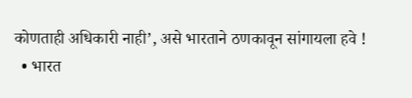कोणताही अधिकारी नाही’, असे भारताने ठणकावून सांगायला हवे !
  • भारत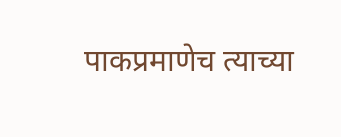पाकप्रमाणेच त्याच्या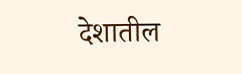देशातील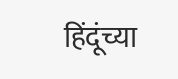हिंदूंच्या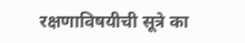रक्षणाविषयीची सूत्रे का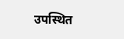उपस्थित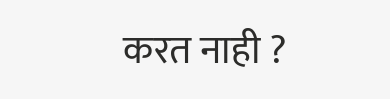करत नाही ?